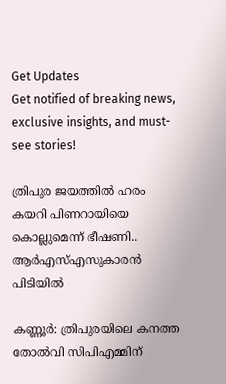Get Updates
Get notified of breaking news, exclusive insights, and must-see stories!

ത്രിപുര ജയത്തിൽ ഹരം കയറി പിണറായിയെ കൊല്ലുമെന്ന് ഭീഷണി.. ആർഎസ്എസുകാരൻ പിടിയിൽ

കണ്ണൂര്‍: ത്രിപുരയിലെ കനത്ത തോല്‍വി സിപിഎമ്മിന്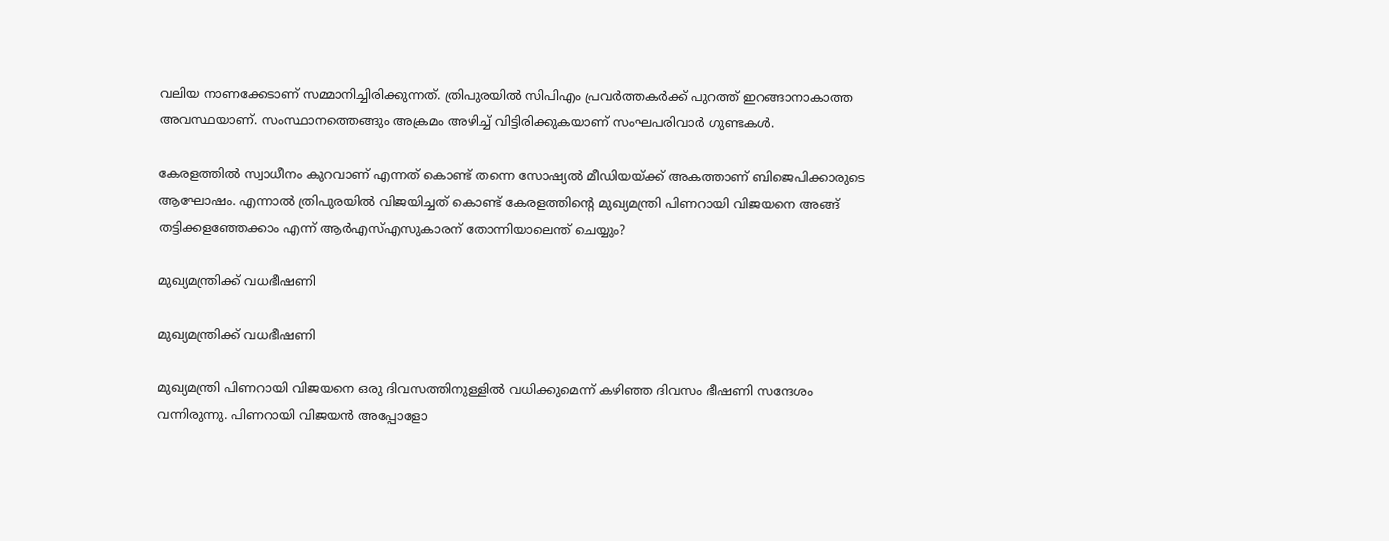വലിയ നാണക്കേടാണ് സമ്മാനിച്ചിരിക്കുന്നത്. ത്രിപുരയില്‍ സിപിഎം പ്രവര്‍ത്തകര്‍ക്ക് പുറത്ത് ഇറങ്ങാനാകാത്ത അവസ്ഥയാണ്. സംസ്ഥാനത്തെങ്ങും അക്രമം അഴിച്ച് വിട്ടിരിക്കുകയാണ് സംഘപരിവാര്‍ ഗുണ്ടകള്‍.

കേരളത്തില്‍ സ്വാധീനം കുറവാണ് എന്നത് കൊണ്ട് തന്നെ സോഷ്യല്‍ മീഡിയയ്ക്ക് അകത്താണ് ബിജെപിക്കാരുടെ ആഘോഷം. എന്നാല്‍ ത്രിപുരയില്‍ വിജയിച്ചത് കൊണ്ട് കേരളത്തിന്റെ മുഖ്യമന്ത്രി പിണറായി വിജയനെ അങ്ങ് തട്ടിക്കളഞ്ഞേക്കാം എന്ന് ആര്‍എസ്എസുകാരന് തോന്നിയാലെന്ത് ചെയ്യും?

മുഖ്യമന്ത്രിക്ക് വധഭീഷണി

മുഖ്യമന്ത്രിക്ക് വധഭീഷണി

മുഖ്യമന്ത്രി പിണറായി വിജയനെ ഒരു ദിവസത്തിനുള്ളില്‍ വധിക്കുമെന്ന് കഴിഞ്ഞ ദിവസം ഭീഷണി സന്ദേശം വന്നിരുന്നു. പിണറായി വിജയന്‍ അപ്പോളോ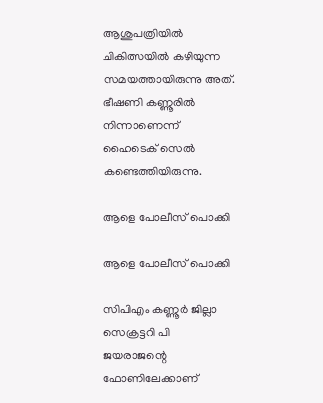ആശുപത്രിയില്‍ ചികിത്സയില്‍ കഴിയുന്ന സമയത്തായിരുന്നു അത്. ഭീഷണി കണ്ണൂരില്‍ നിന്നാണെന്ന് ഹൈടെക് സെല്‍ കണ്ടെത്തിയിരുന്നു.

ആളെ പോലീസ് പൊക്കി

ആളെ പോലീസ് പൊക്കി

സിപിഎം കണ്ണൂര്‍ ജില്ലാ സെക്രട്ടറി പി ജയരാജന്റെ ഫോണിലേക്കാണ്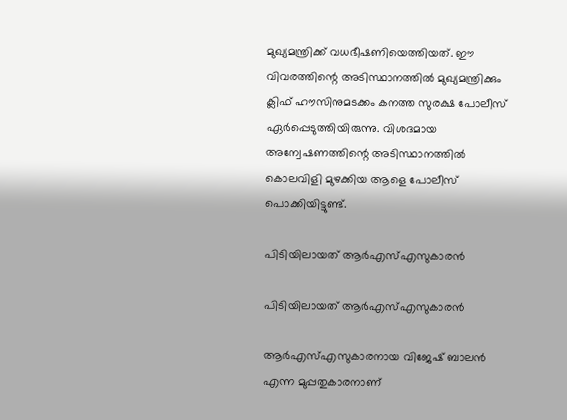മുഖ്യമന്ത്രിക്ക് വധഭീഷണിയെത്തിയത്. ഈ വിവരത്തിന്റെ അടിസ്ഥാനത്തില്‍ മുഖ്യമന്ത്രിക്കും ക്ലിഫ് ഹൗസിനുമടക്കം കനത്ത സുരക്ഷ പോലീസ് ഏര്‍പ്പെടുത്തിയിരുന്നു. വിശദമായ അന്വേഷണത്തിന്റെ അടിസ്ഥാനത്തില്‍ കൊലവിളി മുഴക്കിയ ആളെ പോലീസ് പൊക്കിയിട്ടുണ്ട്.

പിടിയിലായത് ആർഎസ്എസുകാരൻ

പിടിയിലായത് ആർഎസ്എസുകാരൻ

ആര്‍എസ്എസുകാരനായ വിജേഷ് ബാലന്‍ എന്ന മുപ്പതുകാരനാണ്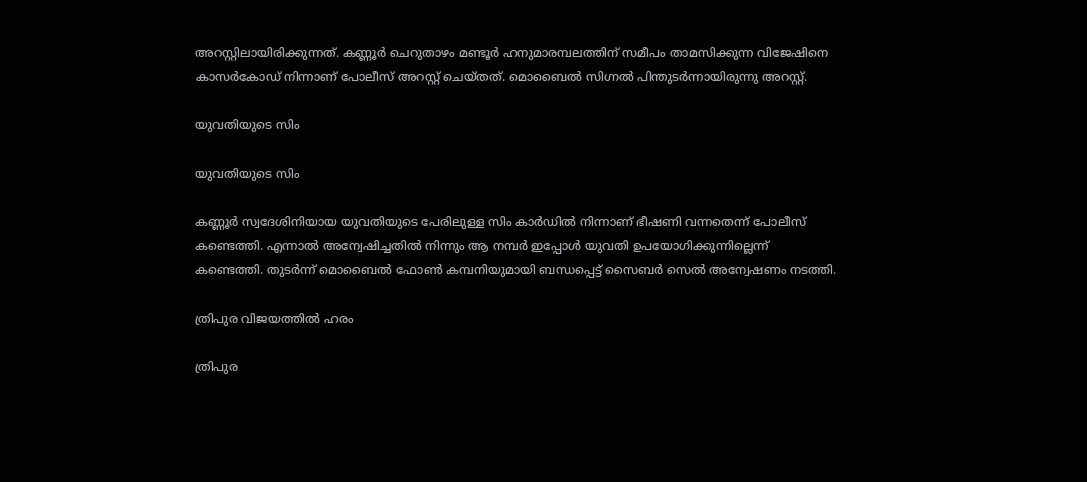അറസ്റ്റിലായിരിക്കുന്നത്. കണ്ണൂര്‍ ചെറുതാഴം മണ്ടൂര്‍ ഹനുമാരമ്പലത്തിന് സമീപം താമസിക്കുന്ന വിജേഷിനെ കാസര്‍കോഡ് നിന്നാണ് പോലീസ് അറസ്റ്റ് ചെയ്തത്. മൊബൈല്‍ സിഗ്നല്‍ പിന്തുടര്‍ന്നായിരുന്നു അറസ്റ്റ്.

യുവതിയുടെ സിം

യുവതിയുടെ സിം

കണ്ണൂര്‍ സ്വദേശിനിയായ യുവതിയുടെ പേരിലുള്ള സിം കാര്‍ഡില്‍ നിന്നാണ് ഭീഷണി വന്നതെന്ന് പോലീസ് കണ്ടെത്തി. എന്നാല്‍ അന്വേഷിച്ചതില്‍ നിന്നും ആ നമ്പര്‍ ഇപ്പോള്‍ യുവതി ഉപയോഗിക്കുന്നില്ലെന്ന് കണ്ടെത്തി. തുടര്‍ന്ന് മൊബൈല്‍ ഫോണ്‍ കമ്പനിയുമായി ബന്ധപ്പെട്ട് സൈബര്‍ സെല്‍ അന്വേഷണം നടത്തി.

ത്രിപുര വിജയത്തിൽ ഹരം

ത്രിപുര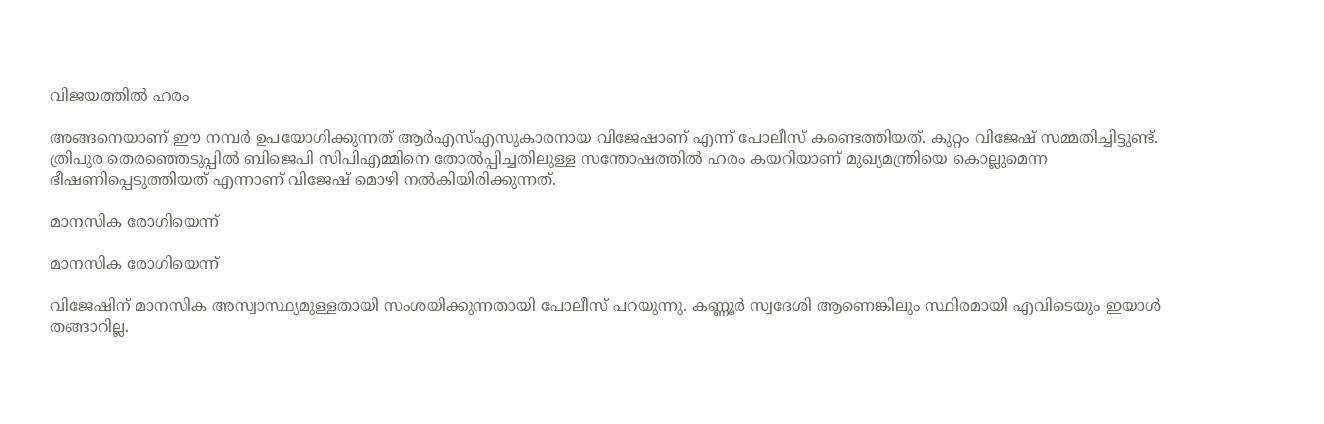വിജയത്തിൽ ഹരം

അങ്ങനെയാണ് ഈ നമ്പര്‍ ഉപയോഗിക്കുന്നത് ആര്‍എസ്എസുകാരനായ വിജേഷാണ് എന്ന് പോലീസ് കണ്ടെത്തിയത്. കുറ്റം വിജേഷ് സമ്മതിച്ചിട്ടുണ്ട്. ത്രിപുര തെരഞ്ഞെടുപ്പില്‍ ബിജെപി സിപിഎമ്മിനെ തോല്‍പ്പിച്ചതിലുള്ള സന്തോഷത്തില്‍ ഹരം കയറിയാണ് മുഖ്യമന്ത്രിയെ കൊല്ലുമെന്ന ഭീഷണിപ്പെടുത്തിയത് എന്നാണ് വിജേഷ് മൊഴി നല്‍കിയിരിക്കുന്നത്.

മാനസിക രോഗിയെന്ന്

മാനസിക രോഗിയെന്ന്

വിജേഷിന് മാനസിക അസ്വാസ്ഥ്യമുള്ളതായി സംശയിക്കുന്നതായി പോലീസ് പറയുന്നു. കണ്ണൂര്‍ സ്വദേശി ആണെങ്കിലും സ്ഥിരമായി എവിടെയും ഇയാള്‍ തങ്ങാറില്ല.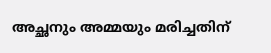അച്ഛനും അമ്മയും മരിച്ചതിന്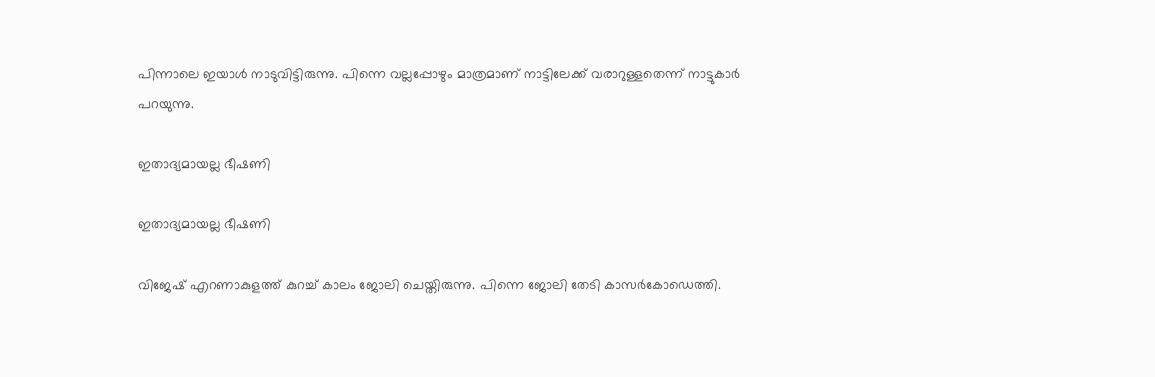പിന്നാലെ ഇയാള്‍ നാടുവിട്ടിരുന്നു. പിന്നെ വല്ലപ്പോഴും മാത്രമാണ് നാട്ടിലേക്ക് വരാറുള്ളതെന്ന് നാട്ടുകാര്‍ പറയുന്നു.

ഇതാദ്യമായല്ല ഭീഷണി

ഇതാദ്യമായല്ല ഭീഷണി

വിജേഷ് എറണാകുളത്ത് കുറച്ച് കാലം ജോലി ചെയ്തിരുന്നു. പിന്നെ ജോലി തേടി കാസര്‍കോഡെത്തി.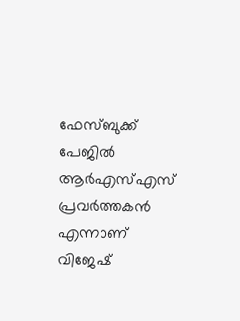ഫേസ്ബുക്ക് പേജില്‍ ആര്‍എസ്എസ് പ്രവര്‍ത്തകന്‍ എന്നാണ് വിജേഷ്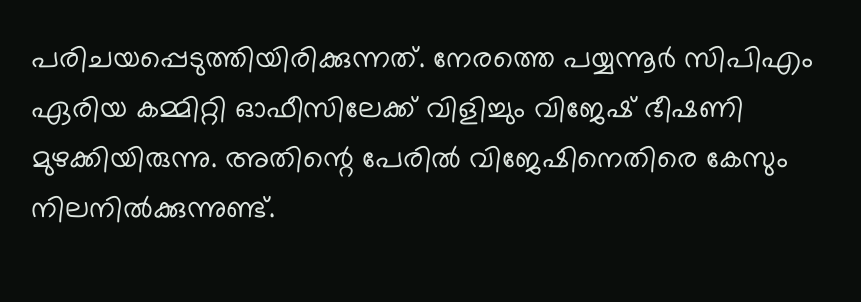പരിചയപ്പെടുത്തിയിരിക്കുന്നത്. നേരത്തെ പയ്യന്നൂര്‍ സിപിഎം ഏരിയ കമ്മിറ്റി ഓഫീസിലേക്ക് വിളിച്ചും വിജേഷ് ഭീഷണി മുഴക്കിയിരുന്നു. അതിന്റെ പേരില്‍ വിജേഷിനെതിരെ കേസും നിലനില്‍ക്കുന്നുണ്ട്.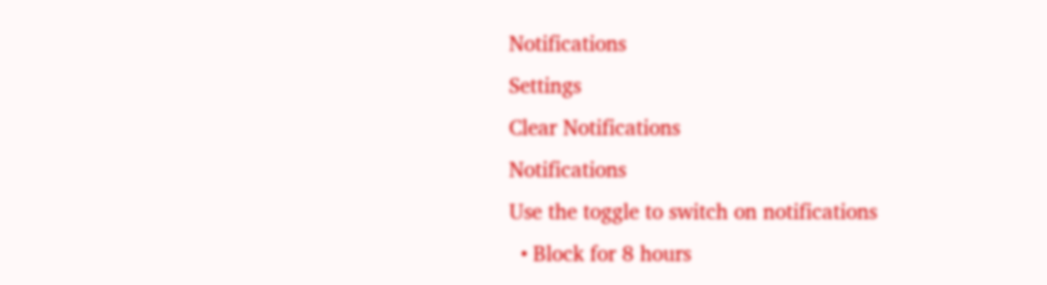Notifications
Settings
Clear Notifications
Notifications
Use the toggle to switch on notifications
  • Block for 8 hours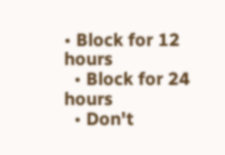• Block for 12 hours
  • Block for 24 hours
  • Don't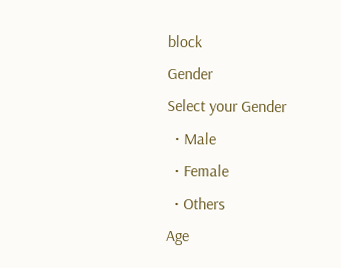block
Gender
Select your Gender
  • Male
  • Female
  • Others
Age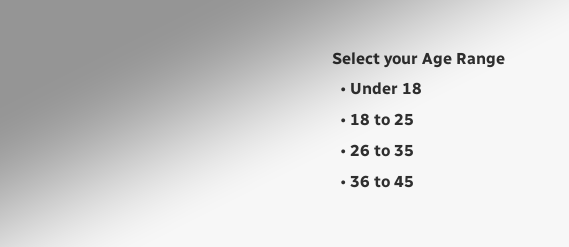Select your Age Range
  • Under 18
  • 18 to 25
  • 26 to 35
  • 36 to 45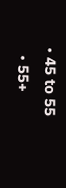• 45 to 55
  • 55+